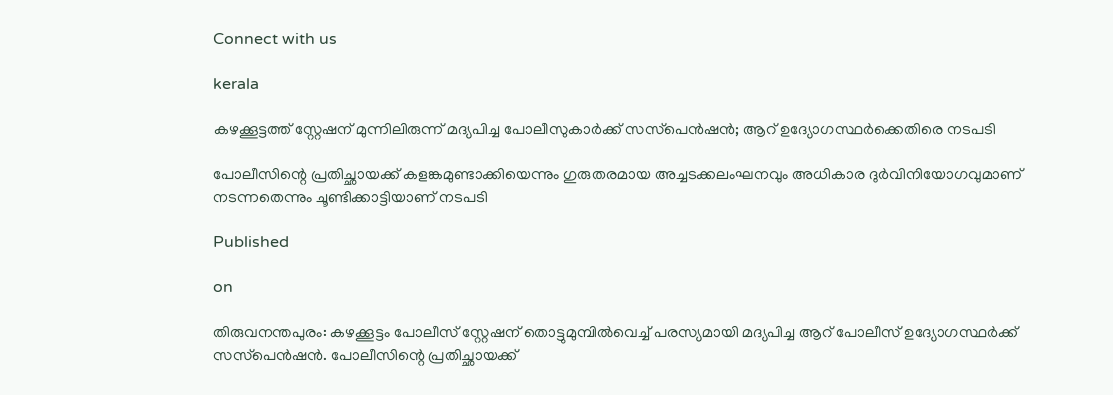Connect with us

kerala

കഴക്കൂട്ടത്ത് സ്റ്റേഷന് മുന്നിലിരുന്ന് മദ്യപിച്ച പോലീസുകാര്‍ക്ക് സസ്‌പെന്‍ഷന്‍; ആറ് ഉദ്യോഗസ്ഥര്‍ക്കെതിരെ നടപടി

പോലീസിന്റെ പ്രതിച്ഛായക്ക് കളങ്കമുണ്ടാക്കിയെന്നും ഗുരുതരമായ അച്ചടക്കലംഘനവും അധികാര ദുര്‍വിനിയോഗവുമാണ് നടന്നതെന്നും ചൂണ്ടിക്കാട്ടിയാണ് നടപടി

Published

on

തിരുവനന്തപുരം: കഴക്കൂട്ടം പോലീസ് സ്റ്റേഷന് തൊട്ടുമുമ്പില്‍വെച്ച് പരസ്യമായി മദ്യപിച്ച ആറ് പോലീസ് ഉദ്യോഗസ്ഥര്‍ക്ക് സസ്‌പെന്‍ഷന്‍. പോലീസിന്റെ പ്രതിച്ഛായക്ക്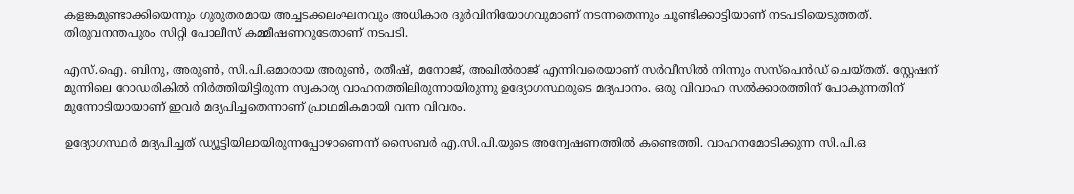കളങ്കമുണ്ടാക്കിയെന്നും ഗുരുതരമായ അച്ചടക്കലംഘനവും അധികാര ദുര്‍വിനിയോഗവുമാണ് നടന്നതെന്നും ചൂണ്ടിക്കാട്ടിയാണ് നടപടിയെടുത്തത്. തിരുവനന്തപുരം സിറ്റി പോലീസ് കമ്മീഷണറുടേതാണ് നടപടി.

എസ്.ഐ. ബിനു, അരുണ്‍, സി.പി.ഒമാരായ അരുണ്‍, രതീഷ്, മനോജ്, അഖില്‍രാജ് എന്നിവരെയാണ് സര്‍വീസില്‍ നിന്നും സസ്‌പെന്‍ഡ് ചെയ്തത്. സ്റ്റേഷന് മുന്നിലെ റോഡരികില്‍ നിര്‍ത്തിയിട്ടിരുന്ന സ്വകാര്യ വാഹനത്തിലിരുന്നായിരുന്നു ഉദ്യോഗസ്ഥരുടെ മദ്യപാനം. ഒരു വിവാഹ സല്‍ക്കാരത്തിന് പോകുന്നതിന് മുന്നോടിയായാണ് ഇവര്‍ മദ്യപിച്ചതെന്നാണ് പ്രാഥമികമായി വന്ന വിവരം.

ഉദ്യോഗസ്ഥര്‍ മദ്യപിച്ചത് ഡ്യൂട്ടിയിലായിരുന്നപ്പോഴാണെന്ന് സൈബര്‍ എ.സി.പി.യുടെ അന്വേഷണത്തില്‍ കണ്ടെത്തി. വാഹനമോടിക്കുന്ന സി.പി.ഒ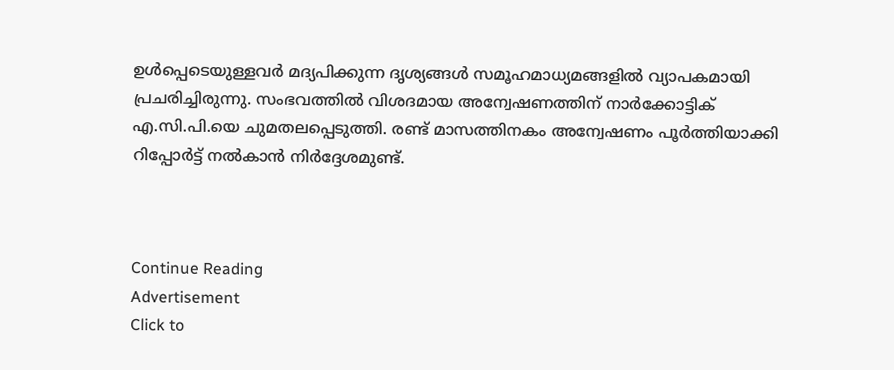ഉള്‍പ്പെടെയുള്ളവര്‍ മദ്യപിക്കുന്ന ദൃശ്യങ്ങള്‍ സമൂഹമാധ്യമങ്ങളില്‍ വ്യാപകമായി പ്രചരിച്ചിരുന്നു. സംഭവത്തില്‍ വിശദമായ അന്വേഷണത്തിന് നാര്‍ക്കോട്ടിക് എ.സി.പി.യെ ചുമതലപ്പെടുത്തി. രണ്ട് മാസത്തിനകം അന്വേഷണം പൂര്‍ത്തിയാക്കി റിപ്പോര്‍ട്ട് നല്‍കാന്‍ നിര്‍ദ്ദേശമുണ്ട്.



Continue Reading
Advertisement
Click to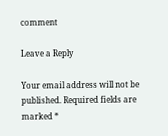comment

Leave a Reply

Your email address will not be published. Required fields are marked *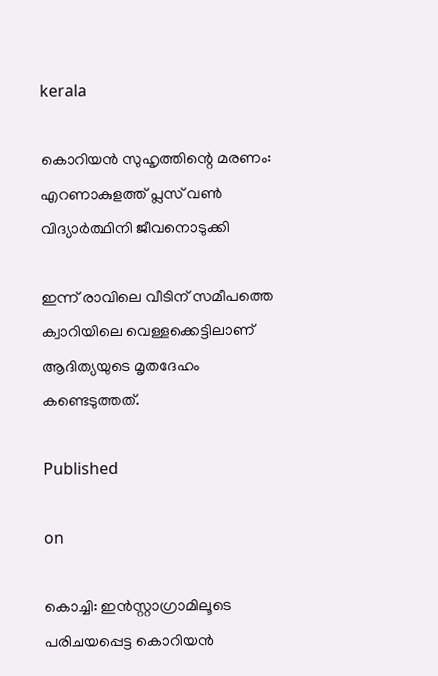kerala

കൊറിയന്‍ സുഹൃത്തിന്റെ മരണം: എറണാകുളത്ത് പ്ലസ് വണ്‍ വിദ്യാര്‍ത്ഥിനി ജീവനൊടുക്കി

ഇന്ന് രാവിലെ വീടിന് സമീപത്തെ ക്വാറിയിലെ വെള്ളക്കെട്ടിലാണ് ആദിത്യയുടെ മൃതദേഹം കണ്ടെടുത്തത്.

Published

on

കൊച്ചി: ഇന്‍സ്റ്റാഗ്രാമിലൂടെ പരിചയപ്പെട്ട കൊറിയന്‍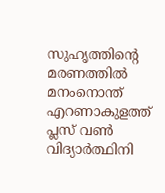സുഹൃത്തിന്റെ മരണത്തില്‍ മനംനൊന്ത് എറണാകുളത്ത് പ്ലസ് വണ്‍ വിദ്യാര്‍ത്ഥിനി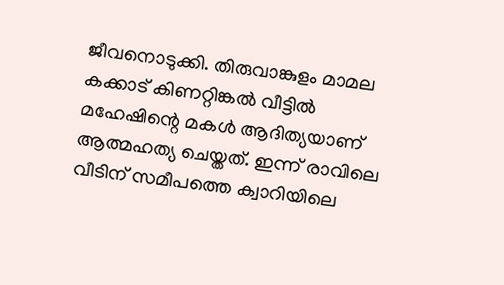ജീവനൊടുക്കി. തിരുവാങ്കുളം മാമല കക്കാട് കിണറ്റിങ്കല്‍ വീട്ടില്‍ മഹേഷിന്റെ മകള്‍ ആദിത്യയാണ് ആത്മഹത്യ ചെയ്തത്. ഇന്ന് രാവിലെ വീടിന് സമീപത്തെ ക്വാറിയിലെ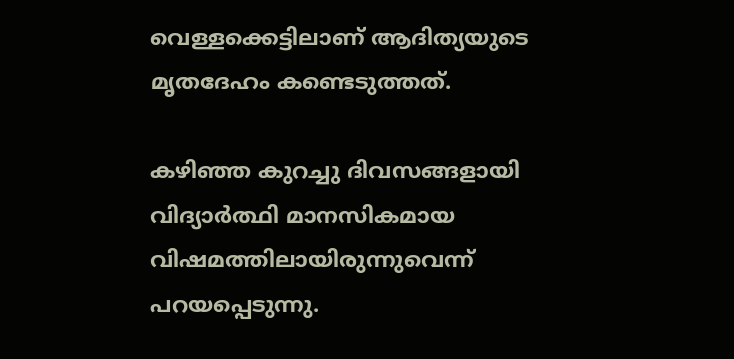വെള്ളക്കെട്ടിലാണ് ആദിത്യയുടെ മൃതദേഹം കണ്ടെടുത്തത്.

കഴിഞ്ഞ കുറച്ചു ദിവസങ്ങളായി വിദ്യാര്‍ത്ഥി മാനസികമായ വിഷമത്തിലായിരുന്നുവെന്ന് പറയപ്പെടുന്നു.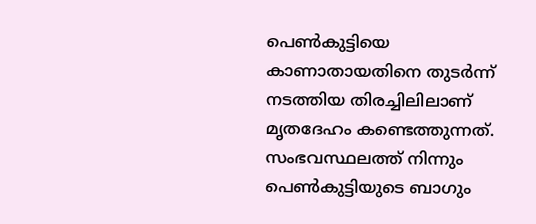പെണ്‍കുട്ടിയെ കാണാതായതിനെ തുടര്‍ന്ന് നടത്തിയ തിരച്ചിലിലാണ് മൃതദേഹം കണ്ടെത്തുന്നത്. സംഭവസ്ഥലത്ത് നിന്നും പെണ്‍കുട്ടിയുടെ ബാഗും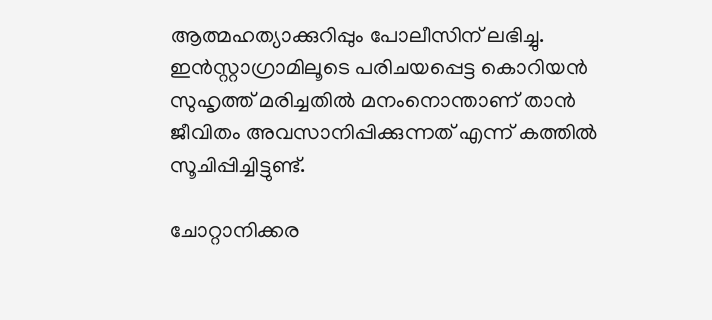ആത്മഹത്യാക്കുറിപ്പും പോലീസിന് ലഭിച്ചു. ഇന്‍സ്റ്റാഗ്രാമിലൂടെ പരിചയപ്പെട്ട കൊറിയന്‍ സുഹൃത്ത് മരിച്ചതില്‍ മനംനൊന്താണ് താന്‍ ജീവിതം അവസാനിപ്പിക്കുന്നത് എന്ന് കത്തില്‍ സൂചിപ്പിച്ചിട്ടുണ്ട്.

ചോറ്റാനിക്കര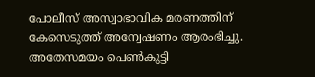പോലീസ് അസ്വാഭാവിക മരണത്തിന് കേസെടുത്ത് അന്വേഷണം ആരംഭിച്ചു. അതേസമയം പെണ്‍കുട്ടി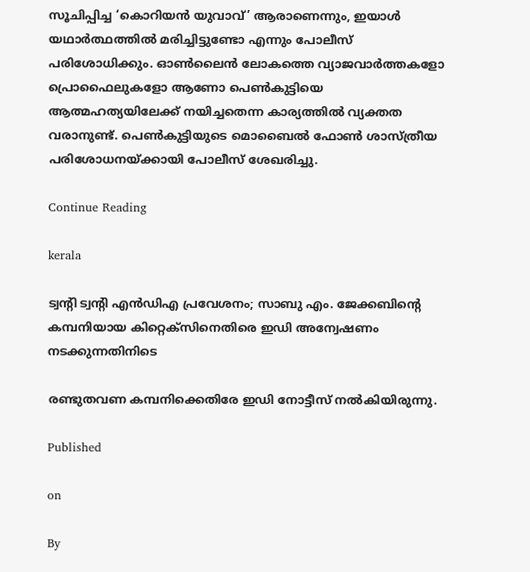സൂചിപ്പിച്ച ‘കൊറിയന്‍ യുവാവ്’ ആരാണെന്നും, ഇയാള്‍ യഥാര്‍ത്ഥത്തില്‍ മരിച്ചിട്ടുണ്ടോ എന്നും പോലീസ് പരിശോധിക്കും. ഓണ്‍ലൈന്‍ ലോകത്തെ വ്യാജവാര്‍ത്തകളോ പ്രൊഫൈലുകളോ ആണോ പെണ്‍കുട്ടിയെ ആത്മഹത്യയിലേക്ക് നയിച്ചതെന്ന കാര്യത്തില്‍ വ്യക്തത വരാനുണ്ട്. പെണ്‍കുട്ടിയുടെ മൊബൈല്‍ ഫോണ്‍ ശാസ്ത്രീയ പരിശോധനയ്ക്കായി പോലീസ് ശേഖരിച്ചു.

Continue Reading

kerala

ട്വന്റി ട്വന്റി എന്‍ഡിഎ പ്രവേശനം; സാബു എം. ജേക്കബിന്റെ കമ്പനിയായ കിറ്റെക്സിനെതിരെ ഇഡി അന്വേഷണം നടക്കുന്നതിനിടെ

രണ്ടുതവണ കമ്പനിക്കെതിരേ ഇഡി നോട്ടീസ് നല്‍കിയിരുന്നു.

Published

on

By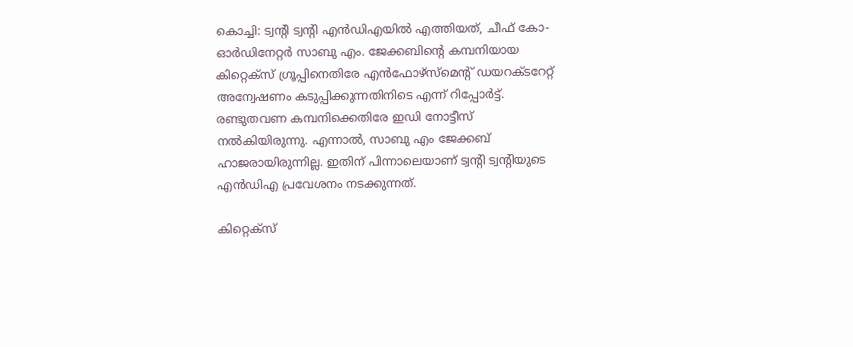കൊച്ചി: ട്വന്റി ട്വന്റി എന്‍ഡിഎയില്‍ എത്തിയത്, ചീഫ് കോ-ഓര്‍ഡിനേറ്റര്‍ സാബു എം. ജേക്കബിന്റെ കമ്പനിയായ കിറ്റെക്‌സ് ഗ്രൂപ്പിനെതിരേ എന്‍ഫോഴ്‌സ്‌മെന്റ് ഡയറക്ടറേറ്റ് അന്വേഷണം കടുപ്പിക്കുന്നതിനിടെ എന്ന് റിപ്പോര്‍ട്ട്. രണ്ടുതവണ കമ്പനിക്കെതിരേ ഇഡി നോട്ടീസ് നല്‍കിയിരുന്നു. എന്നാല്‍, സാബു എം ജേക്കബ് ഹാജരായിരുന്നില്ല. ഇതിന് പിന്നാലെയാണ് ട്വന്റി ട്വന്റിയുടെ എന്‍ഡിഎ പ്രവേശനം നടക്കുന്നത്.

കിറ്റെക്‌സ്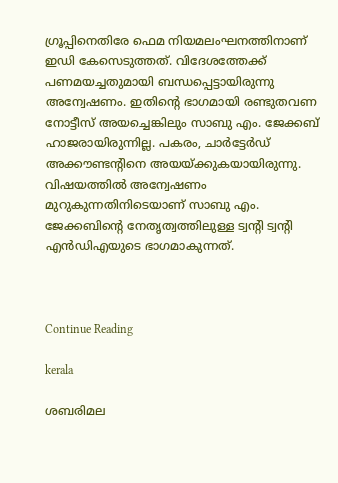ഗ്രൂപ്പിനെതിരേ ഫെമ നിയമലംഘനത്തിനാണ് ഇഡി കേസെടുത്തത്. വിദേശത്തേക്ക് പണമയച്ചതുമായി ബന്ധപ്പെട്ടായിരുന്നു അന്വേഷണം. ഇതിന്റെ ഭാഗമായി രണ്ടുതവണ നോട്ടീസ് അയച്ചെങ്കിലും സാബു എം. ജേക്കബ് ഹാജരായിരുന്നില്ല. പകരം, ചാര്‍ട്ടേര്‍ഡ് അക്കൗണ്ടന്റിനെ അയയ്ക്കുകയായിരുന്നു. വിഷയത്തില്‍ അന്വേഷണം മുറുകുന്നതിനിടെയാണ് സാബു എം. ജേക്കബിന്റെ നേതൃത്വത്തിലുള്ള ട്വന്റി ട്വന്റി എന്‍ഡിഎയുടെ ഭാഗമാകുന്നത്.



Continue Reading

kerala

ശബരിമല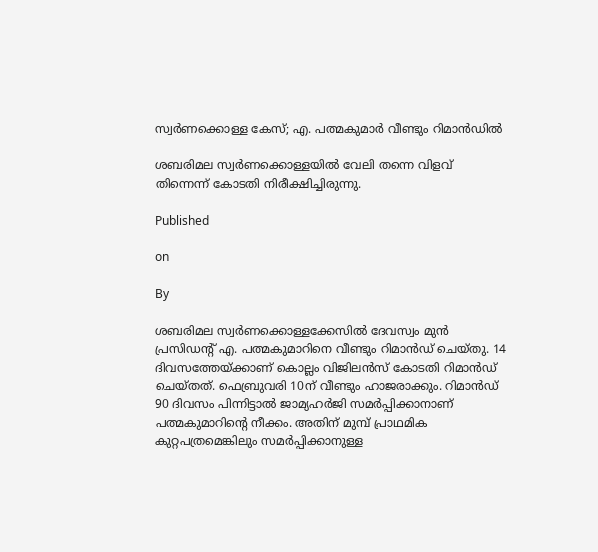സ്വര്‍ണക്കൊള്ള കേസ്; എ. പത്മകുമാര്‍ വീണ്ടും റിമാന്‍ഡില്‍

ശബരിമല സ്വര്‍ണക്കൊള്ളയില്‍ വേലി തന്നെ വിളവ് തിന്നെന്ന് കോടതി നിരീക്ഷിച്ചിരുന്നു.

Published

on

By

ശബരിമല സ്വര്‍ണക്കൊള്ളക്കേസില്‍ ദേവസ്വം മുന്‍ പ്രസിഡന്റ് എ. പത്മകുമാറിനെ വീണ്ടും റിമാന്‍ഡ് ചെയ്തു. 14 ദിവസത്തേയ്ക്കാണ് കൊല്ലം വിജിലന്‍സ് കോടതി റിമാന്‍ഡ് ചെയ്തത്. ഫെബ്രുവരി 10ന് വീണ്ടും ഹാജരാക്കും. റിമാന്‍ഡ് 90 ദിവസം പിന്നിട്ടാല്‍ ജാമ്യഹര്‍ജി സമര്‍പ്പിക്കാനാണ് പത്മകുമാറിന്റെ നീക്കം. അതിന് മുമ്പ് പ്രാഥമിക കുറ്റപത്രമെങ്കിലും സമര്‍പ്പിക്കാനുള്ള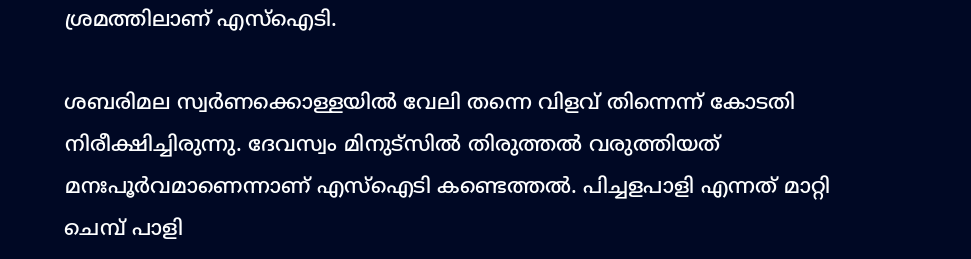ശ്രമത്തിലാണ് എസ്‌ഐടി.

ശബരിമല സ്വര്‍ണക്കൊള്ളയില്‍ വേലി തന്നെ വിളവ് തിന്നെന്ന് കോടതി നിരീക്ഷിച്ചിരുന്നു. ദേവസ്വം മിനുട്സില്‍ തിരുത്തല്‍ വരുത്തിയത് മനഃപൂര്‍വമാണെന്നാണ് എസ്ഐടി കണ്ടെത്തല്‍. പിച്ചളപാളി എന്നത് മാറ്റി ചെമ്പ് പാളി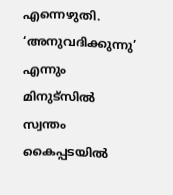എന്നെഴുതി. ‘അനുവദിക്കുന്നു’ എന്നും മിനുട്സില്‍ സ്വന്തം കൈപ്പടയില്‍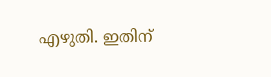എഴുതി. ഇതിന്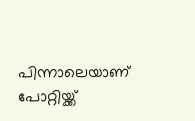പിന്നാലെയാണ് പോറ്റിയ്ക്ക്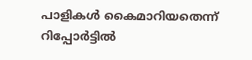പാളികള്‍ കൈമാറിയതെന്ന് റിപ്പോര്‍ട്ടില്‍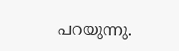പറയുന്നു.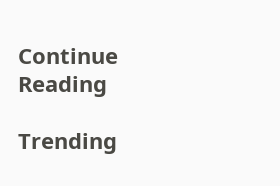Continue Reading

Trending